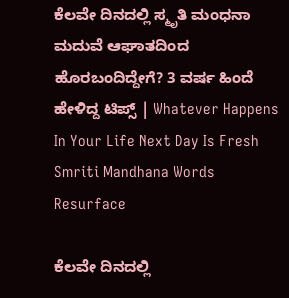ಕೆಲವೇ ದಿನದಲ್ಲಿ ಸ್ಮೃತಿ ಮಂಧನಾ ಮದುವೆ ಆಘಾತದಿಂದ ಹೊರಬಂದಿದ್ದೇಗೆ? 3 ವರ್ಷ ಹಿಂದೆ ಹೇಳಿದ್ದ ಟಿಪ್ಸ್ | Whatever Happens In Your Life Next Day Is Fresh Smriti Mandhana Words Resurface

ಕೆಲವೇ ದಿನದಲ್ಲಿ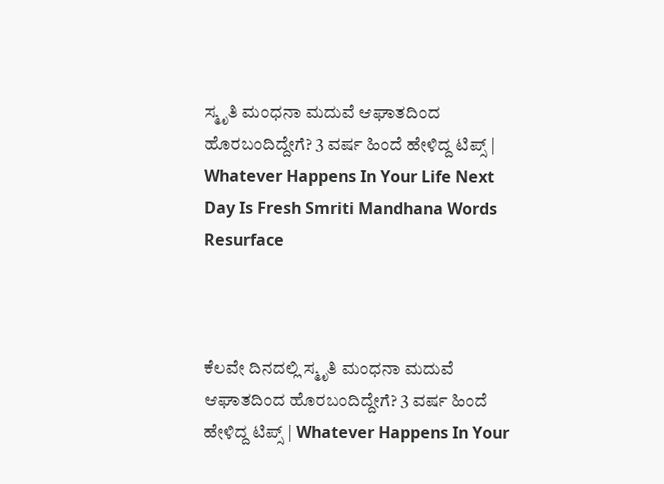ಸ್ಮೃತಿ ಮಂಧನಾ ಮದುವೆ ಆಘಾತದಿಂದ ಹೊರಬಂದಿದ್ದೇಗೆ? 3 ವರ್ಷ ಹಿಂದೆ ಹೇಳಿದ್ದ ಟಿಪ್ಸ್ | Whatever Happens In Your Life Next Day Is Fresh Smriti Mandhana Words Resurface



ಕೆಲವೇ ದಿನದಲ್ಲಿ ಸ್ಮೃತಿ ಮಂಧನಾ ಮದುವೆ ಆಘಾತದಿಂದ ಹೊರಬಂದಿದ್ದೇಗೆ? 3 ವರ್ಷ ಹಿಂದೆ ಹೇಳಿದ್ದ ಟಿಪ್ಸ್ | Whatever Happens In Your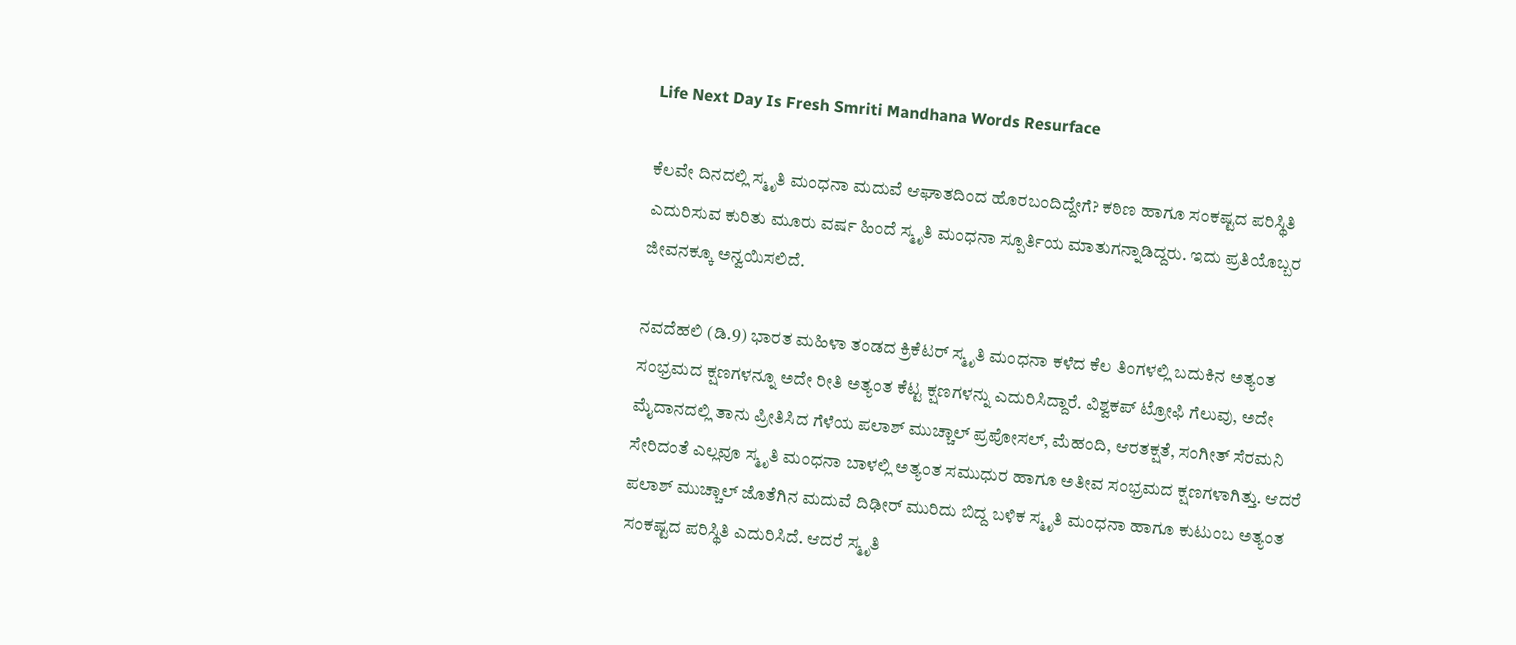Life Next Day Is Fresh Smriti Mandhana Words Resurface

ಕೆಲವೇ ದಿನದಲ್ಲಿ ಸ್ಮೃತಿ ಮಂಧನಾ ಮದುವೆ ಆಘಾತದಿಂದ ಹೊರಬಂದಿದ್ದೇಗೆ? ಕಠಿಣ ಹಾಗೂ ಸಂಕಷ್ಟದ ಪರಿಸ್ಥಿತಿ ಎದುರಿಸುವ ಕುರಿತು ಮೂರು ವರ್ಷ ಹಿಂದೆ ಸ್ಮೃತಿ ಮಂಧನಾ ಸ್ಪೂರ್ತಿಯ ಮಾತುಗನ್ನಾಡಿದ್ದರು. ಇದು ಪ್ರತಿಯೊಬ್ಬರ ಜೀವನಕ್ಕೂ ಅನ್ವಯಿಸಲಿದೆ.

ನವದೆಹಲಿ (ಡಿ.9) ಭಾರತ ಮಹಿಳಾ ತಂಡದ ಕ್ರಿಕೆಟರ್ ಸ್ಮೃತಿ ಮಂಧನಾ ಕಳೆದ ಕೆಲ ತಿಂಗಳಲ್ಲಿ ಬದುಕಿನ ಅತ್ಯಂತ ಸಂಭ್ರಮದ ಕ್ಷಣಗಳನ್ನೂ ಅದೇ ರೀತಿ ಅತ್ಯಂತ ಕೆಟ್ಟ ಕ್ಷಣಗಳನ್ನು ಎದುರಿಸಿದ್ದಾರೆ. ವಿಶ್ವಕಪ್ ಟ್ರೋಫಿ ಗೆಲುವು, ಅದೇ ಮೈದಾನದಲ್ಲಿ ತಾನು ಪ್ರೀತಿಸಿದ ಗೆಳೆಯ ಪಲಾಶ್ ಮುಚ್ಚಾಲ್ ಪ್ರಪೋಸಲ್, ಮೆಹಂದಿ, ಆರತಕ್ಷತೆ, ಸಂಗೀತ್ ಸೆರಮನಿ ಸೇರಿದಂತೆ ಎಲ್ಲವೂ ಸ್ಮೃತಿ ಮಂಧನಾ ಬಾಳಲ್ಲಿ ಅತ್ಯಂತ ಸಮುಧುರ ಹಾಗೂ ಅತೀವ ಸಂಭ್ರಮದ ಕ್ಷಣಗಳಾಗಿತ್ತು. ಆದರೆ ಪಲಾಶ್ ಮುಚ್ಚಾಲ್ ಜೊತೆಗಿನ ಮದುವೆ ದಿಢೀರ್ ಮುರಿದು ಬಿದ್ದ ಬಳಿಕ ಸ್ಮೃತಿ ಮಂಧನಾ ಹಾಗೂ ಕುಟುಂಬ ಅತ್ಯಂತ ಸಂಕಷ್ಟದ ಪರಿಸ್ಥಿತಿ ಎದುರಿಸಿದೆ. ಆದರೆ ಸ್ಮೃತಿ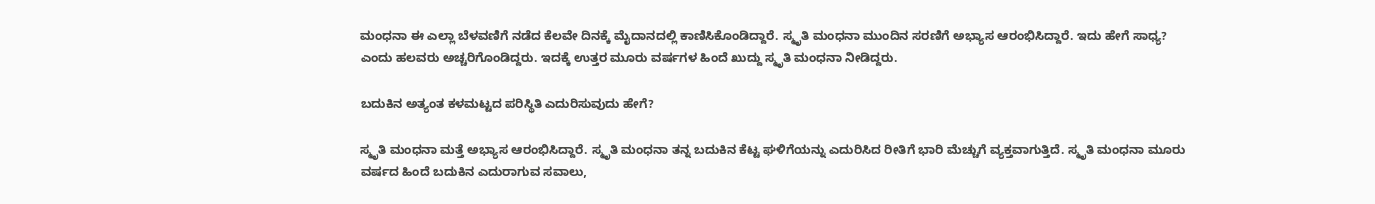ಮಂಧನಾ ಈ ಎಲ್ಲಾ ಬೆಳವಣಿಗೆ ನಡೆದ ಕೆಲವೇ ದಿನಕ್ಕೆ ಮೈದಾನದಲ್ಲಿ ಕಾಣಿಸಿಕೊಂಡಿದ್ದಾರೆ. ಸ್ಮೃತಿ ಮಂಧನಾ ಮುಂದಿನ ಸರಣಿಗೆ ಅಭ್ಯಾಸ ಆರಂಭಿಸಿದ್ದಾರೆ. ಇದು ಹೇಗೆ ಸಾಧ್ಯ? ಎಂದು ಹಲವರು ಅಚ್ಚರಿಗೊಂಡಿದ್ದರು. ಇದಕ್ಕೆ ಉತ್ತರ ಮೂರು ವರ್ಷಗಳ ಹಿಂದೆ ಖುದ್ದು ಸ್ಮೃತಿ ಮಂಧನಾ ನೀಡಿದ್ದರು.

ಬದುಕಿನ ಅತ್ಯಂತ ಕಳಮಟ್ಟದ ಪರಿಸ್ಥಿತಿ ಎದುರಿಸುವುದು ಹೇಗೆ?

ಸ್ಮೃತಿ ಮಂಧನಾ ಮತ್ತೆ ಅಭ್ಯಾಸ ಆರಂಭಿಸಿದ್ದಾರೆ. ಸ್ಮೃತಿ ಮಂಧನಾ ತನ್ನ ಬದುಕಿನ ಕೆಟ್ಟ ಘಳಿಗೆಯನ್ನು ಎದುರಿಸಿದ ರೀತಿಗೆ ಭಾರಿ ಮೆಚ್ಚುಗೆ ವ್ಯಕ್ತವಾಗುತ್ತಿದೆ. ಸ್ಮೃತಿ ಮಂಧನಾ ಮೂರು ವರ್ಷದ ಹಿಂದೆ ಬದುಕಿನ ಎದುರಾಗುವ ಸವಾಲು,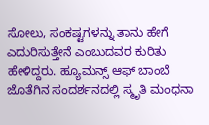ಸೋಲು, ಸಂಕಷ್ಟಗಳನ್ನು ತಾನು ಹೇಗೆ ಎದುರಿಸುತ್ತೇನೆ ಎಂಬುದವರ ಕುರಿತು ಹೇಳಿದ್ದರು. ಹ್ಯೂಮನ್ಸ್ ಆಫ್ ಬಾಂಬೆ ಜೊತೆಗಿನ ಸಂದರ್ಶನದಲ್ಲಿ ಸ್ಮೃತಿ ಮಂಧನಾ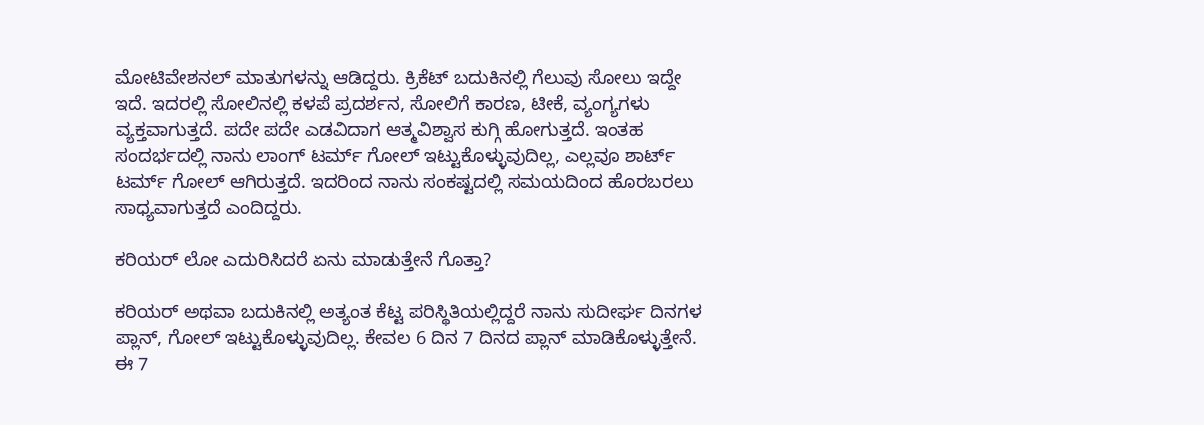ಮೋಟಿವೇಶನಲ್ ಮಾತುಗಳನ್ನು ಆಡಿದ್ದರು. ಕ್ರಿಕೆಟ್ ಬದುಕಿನಲ್ಲಿ ಗೆಲುವು ಸೋಲು ಇದ್ದೇ ಇದೆ. ಇದರಲ್ಲಿ ಸೋಲಿನಲ್ಲಿ ಕಳಪೆ ಪ್ರದರ್ಶನ, ಸೋಲಿಗೆ ಕಾರಣ, ಟೀಕೆ, ವ್ಯಂಗ್ಯಗಳು ವ್ಯಕ್ತವಾಗುತ್ತದೆ. ಪದೇ ಪದೇ ಎಡವಿದಾಗ ಆತ್ಮವಿಶ್ವಾಸ ಕುಗ್ಗಿ ಹೋಗುತ್ತದೆ. ಇಂತಹ ಸಂದರ್ಭದಲ್ಲಿ ನಾನು ಲಾಂಗ್ ಟರ್ಮ್ ಗೋಲ್ ಇಟ್ಟುಕೊಳ್ಳುವುದಿಲ್ಲ, ಎಲ್ಲವೂ ಶಾರ್ಟ್ ಟರ್ಮ್ ಗೋಲ್ ಆಗಿರುತ್ತದೆ. ಇದರಿಂದ ನಾನು ಸಂಕಷ್ಟದಲ್ಲಿ ಸಮಯದಿಂದ ಹೊರಬರಲು ಸಾಧ್ಯವಾಗುತ್ತದೆ ಎಂದಿದ್ದರು.

ಕರಿಯರ್ ಲೋ ಎದುರಿಸಿದರೆ ಏನು ಮಾಡುತ್ತೇನೆ ಗೊತ್ತಾ?

ಕರಿಯರ್ ಅಥವಾ ಬದುಕಿನಲ್ಲಿ ಅತ್ಯಂತ ಕೆಟ್ಟ ಪರಿಸ್ಥಿತಿಯಲ್ಲಿದ್ದರೆ ನಾನು ಸುದೀರ್ಘ ದಿನಗಳ ಪ್ಲಾನ್, ಗೋಲ್ ಇಟ್ಟುಕೊಳ್ಳುವುದಿಲ್ಲ. ಕೇವಲ 6 ದಿನ 7 ದಿನದ ಪ್ಲಾನ್ ಮಾಡಿಕೊಳ್ಳುತ್ತೇನೆ. ಈ 7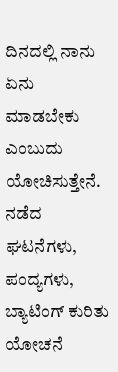ದಿನದಲ್ಲಿ ನಾನು ಏನು ಮಾಡಬೇಕು ಎಂಬುದು ಯೋಚಿಸುತ್ತೇನೆ. ನಡೆದ ಘಟನೆಗಳು, ಪಂದ್ಯಗಳು, ಬ್ಯಾಟಿಂಗ್ ಕುರಿತು ಯೋಚನೆ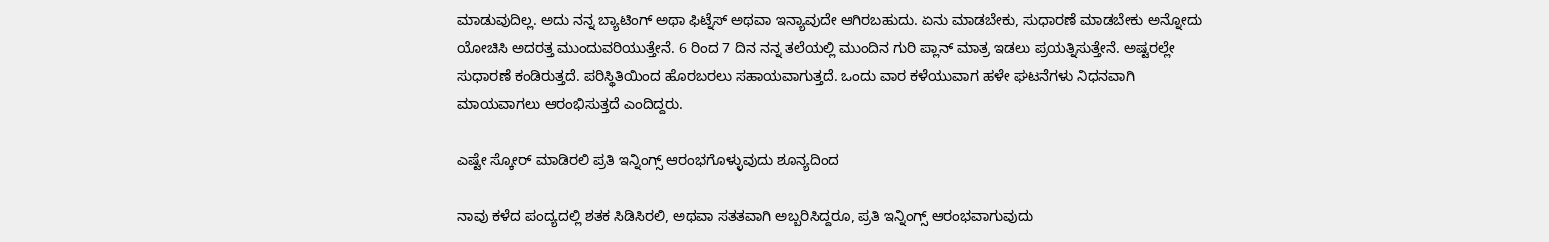ಮಾಡುವುದಿಲ್ಲ. ಅದು ನನ್ನ ಬ್ಯಾಟಿಂಗ್ ಅಥಾ ಫಿಟ್ನೆಸ್ ಅಥವಾ ಇನ್ಯಾವುದೇ ಆಗಿರಬಹುದು. ಏನು ಮಾಡಬೇಕು, ಸುಧಾರಣೆ ಮಾಡಬೇಕು ಅನ್ನೋದು ಯೋಚಿಸಿ ಅದರತ್ತ ಮುಂದುವರಿಯುತ್ತೇನೆ. 6 ರಿಂದ 7 ದಿನ ನನ್ನ ತಲೆಯಲ್ಲಿ ಮುಂದಿನ ಗುರಿ ಪ್ಲಾನ್ ಮಾತ್ರ ಇಡಲು ಪ್ರಯತ್ನಿಸುತ್ತೇನೆ. ಅಷ್ಟರಲ್ಲೇ ಸುಧಾರಣೆ ಕಂಡಿರುತ್ತದೆ. ಪರಿಸ್ಥಿತಿಯಿಂದ ಹೊರಬರಲು ಸಹಾಯವಾಗುತ್ತದೆ. ಒಂದು ವಾರ ಕಳೆಯುವಾಗ ಹಳೇ ಘಟನೆಗಳು ನಿಧನವಾಗಿ ಮಾಯವಾಗಲು ಆರಂಭಿಸುತ್ತದೆ ಎಂದಿದ್ದರು.

ಎಷ್ಟೇ ಸ್ಕೋರ್ ಮಾಡಿರಲಿ ಪ್ರತಿ ಇನ್ನಿಂಗ್ಸ್ ಆರಂಭಗೊಳ್ಳುವುದು ಶೂನ್ಯದಿಂದ

ನಾವು ಕಳೆದ ಪಂದ್ಯದಲ್ಲಿ ಶತಕ ಸಿಡಿಸಿರಲಿ, ಅಥವಾ ಸತತವಾಗಿ ಅಬ್ಬರಿಸಿದ್ದರೂ, ಪ್ರತಿ ಇನ್ನಿಂಗ್ಸ್ ಆರಂಭವಾಗುವುದು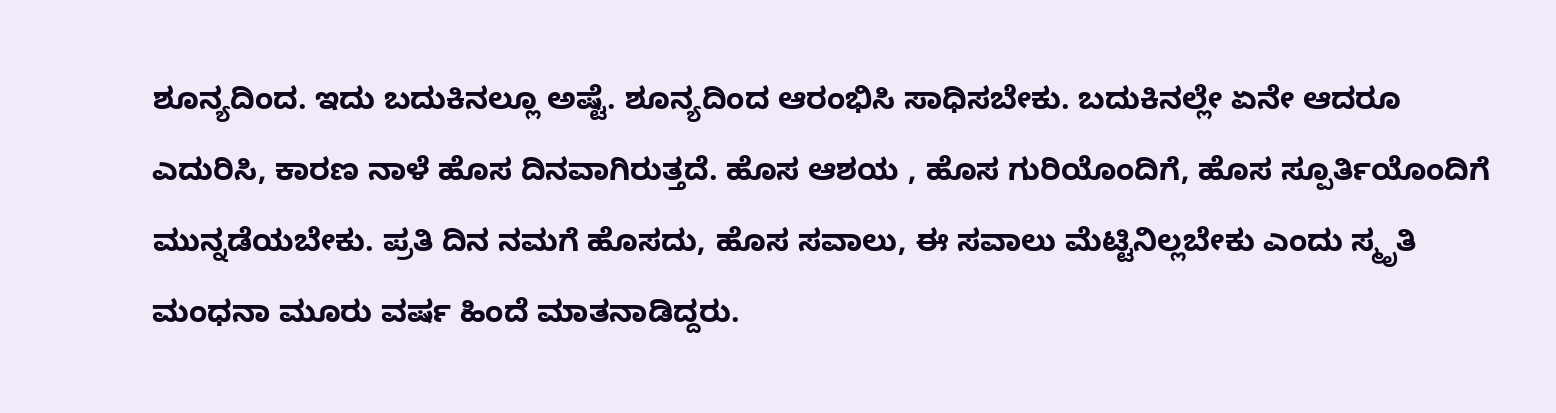ಶೂನ್ಯದಿಂದ. ಇದು ಬದುಕಿನಲ್ಲೂ ಅಷ್ಟೆ. ಶೂನ್ಯದಿಂದ ಆರಂಭಿಸಿ ಸಾಧಿಸಬೇಕು. ಬದುಕಿನಲ್ಲೇ ಏನೇ ಆದರೂ ಎದುರಿಸಿ, ಕಾರಣ ನಾಳೆ ಹೊಸ ದಿನವಾಗಿರುತ್ತದೆ. ಹೊಸ ಆಶಯ , ಹೊಸ ಗುರಿಯೊಂದಿಗೆ, ಹೊಸ ಸ್ಪೂರ್ತಿಯೊಂದಿಗೆ ಮುನ್ನಡೆಯಬೇಕು. ಪ್ರತಿ ದಿನ ನಮಗೆ ಹೊಸದು, ಹೊಸ ಸವಾಲು, ಈ ಸವಾಲು ಮೆಟ್ಟಿನಿಲ್ಲಬೇಕು ಎಂದು ಸ್ಮೃತಿ ಮಂಧನಾ ಮೂರು ವರ್ಷ ಹಿಂದೆ ಮಾತನಾಡಿದ್ದರು.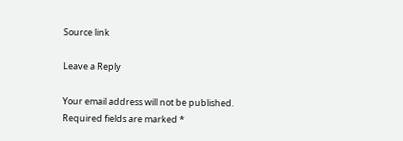Source link

Leave a Reply

Your email address will not be published. Required fields are marked *